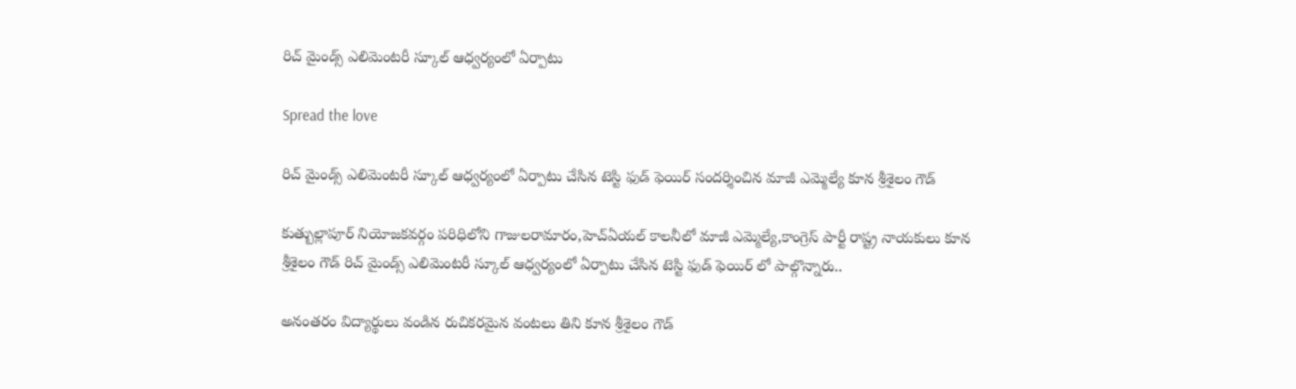రిచ్ మైండ్స్ ఎలిమెంటరీ స్కూల్ ఆధ్వర్యంలో ఏర్పాటు

Spread the love

రిచ్ మైండ్స్ ఎలిమెంటరీ స్కూల్ ఆధ్వర్యంలో ఏర్పాటు చేసిన టెస్టి ఫుడ్ ఫెయిర్ సందర్శించిన మాజీ ఎమ్మెల్యే కూన శ్రీశైలం గౌడ్

కుత్బుల్లాపూర్ నియోజకవర్గం పరిధిలోని గాజులరామారం,హెచ్ఏయల్ కాలనీలో మాజీ ఎమ్మెల్యే,కాంగ్రెస్ పార్టీ రాష్ట్ర నాయకులు కూన శ్రీశైలం గౌడ్ రిచ్ మైండ్స్ ఎలిమెంటరీ స్కూల్ ఆధ్వర్యంలో ఏర్పాటు చేసిన టెస్టి ఫుడ్ ఫెయిర్ లో పాల్గొన్నారు..

అనంతరం విద్యార్థులు వండిన రుచికరమైన వంటలు తిని కూన శ్రీశైలం గౌడ్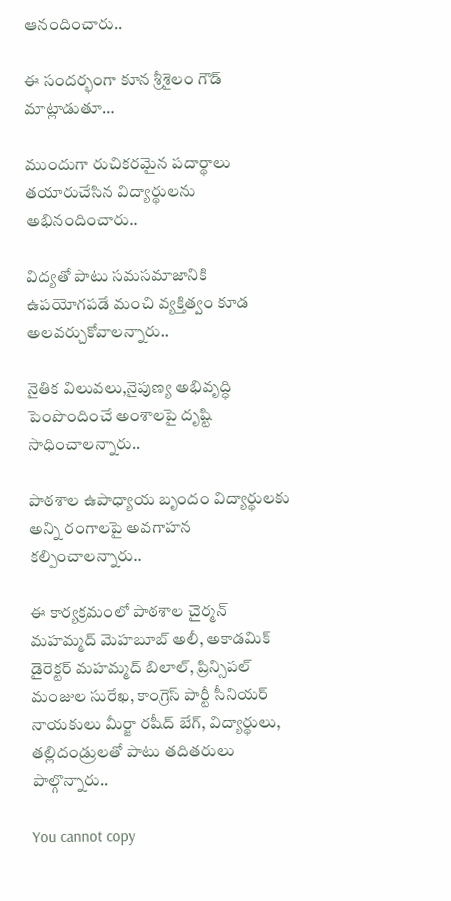ఆనందించారు..

ఈ సందర్భంగా కూన శ్రీశైలం గౌడ్ మాట్లాడుతూ…

ముందుగా రుచికరమైన పదార్థాలు తయారుచేసిన విద్యార్థులను అభినందించారు..

విద్యతో పాటు సమసమాజానికి ఉపయోగపడే మంచి వ్యక్తిత్వం కూడ అలవర్చుకోవాలన్నారు..

నైతిక విలువలు,నైపుణ్య అభివృద్ధి పెంపొందించే అంశాలపై దృష్టి సాధించాలన్నారు..

పాఠశాల ఉపాధ్యాయ బృందం విద్యార్థులకు అన్ని రంగాలపై అవగాహన కల్పించాలన్నారు..

ఈ కార్యక్రమంలో పాఠశాల చైర్మన్ మహమ్మద్ మెహబూబ్ అలీ, అకాడమిక్ డైరెక్టర్ మహమ్మద్ బిలాల్, ప్రిన్సిపల్ మంజుల సురేఖ, కాంగ్రెస్ పార్టీ సీనియర్ నాయకులు మీర్జా రషీద్ బేగ్, విద్యార్థులు, తల్లిదండ్రులతో పాటు తదితరులు పాల్గొన్నారు..

You cannot copy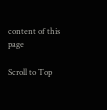content of this page

Scroll to Top